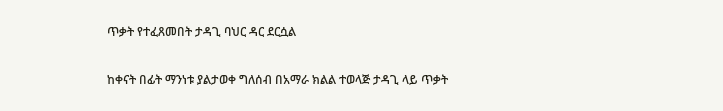ጥቃት የተፈጸመበት ታዳጊ ባህር ዳር ደርሷል

ከቀናት በፊት ማንነቱ ያልታወቀ ግለሰብ በአማራ ክልል ተወላጅ ታዳጊ ላይ ጥቃት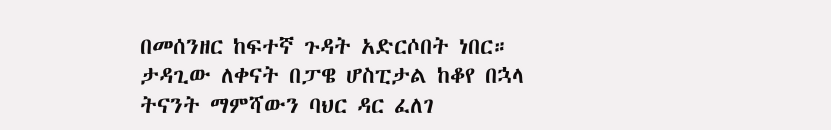በመሰንዘር ከፍተኛ ጉዳት አድርሶበት ነበር። ታዳጊው ለቀናት በፓዌ ሆስፒታል ከቆየ በኋላ ትናንት ማምሻውን ባህር ዳር ፈለገ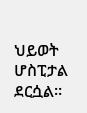ህይወት ሆስፒታል ደርሷል።